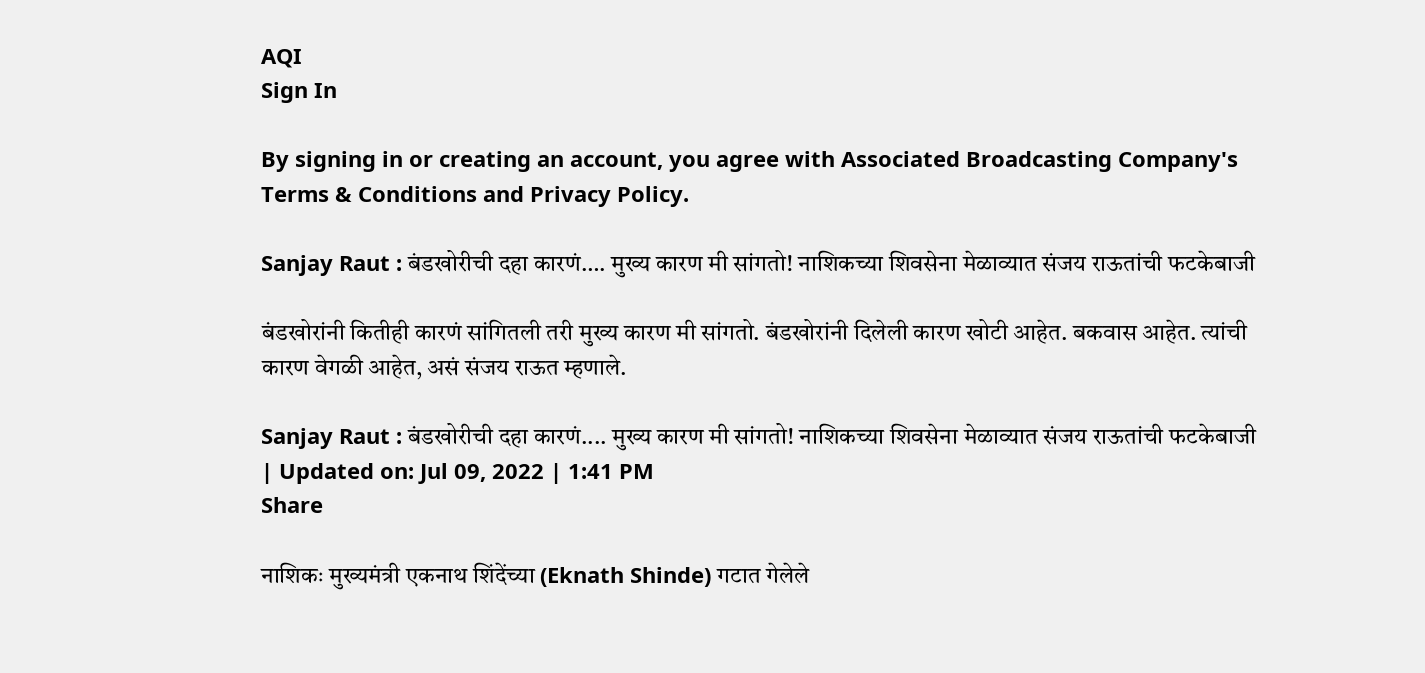AQI
Sign In

By signing in or creating an account, you agree with Associated Broadcasting Company's Terms & Conditions and Privacy Policy.

Sanjay Raut : बंडखोरीची दहा कारणं…. मुख्य कारण मी सांगतो! नाशिकच्या शिवसेना मेळाव्यात संजय राऊतांची फटकेबाजी

बंडखोरांनी कितीही कारणं सांगितली तरी मुख्य कारण मी सांगतो. बंडखोरांनी दिलेली कारण खोटी आहेत. बकवास आहेत. त्यांची कारण वेगळी आहेत, असं संजय राऊत म्हणाले.

Sanjay Raut : बंडखोरीची दहा कारणं.... मुख्य कारण मी सांगतो! नाशिकच्या शिवसेना मेळाव्यात संजय राऊतांची फटकेबाजी
| Updated on: Jul 09, 2022 | 1:41 PM
Share

नाशिकः मुख्यमंत्री एकनाथ शिंदेंच्या (Eknath Shinde) गटात गेलेले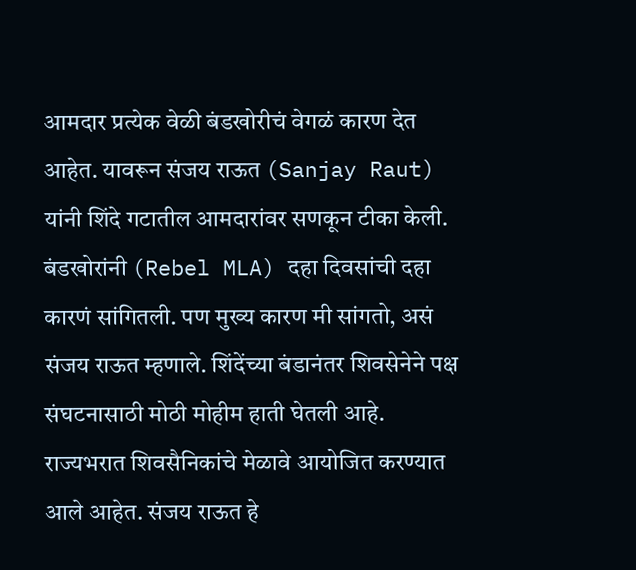आमदार प्रत्येक वेळी बंडखोरीचं वेगळं कारण देत आहेत. यावरून संजय राऊत (Sanjay Raut) यांनी शिंदे गटातील आमदारांवर सणकून टीका केली. बंडखोरांनी (Rebel MLA) दहा दिवसांची दहा कारणं सांगितली. पण मुख्य कारण मी सांगतो, असं संजय राऊत म्हणाले. शिंदेंच्या बंडानंतर शिवसेनेने पक्ष संघटनासाठी मोठी मोहीम हाती घेतली आहे. राज्यभरात शिवसैनिकांचे मेळावे आयोजित करण्यात आले आहेत. संजय राऊत हे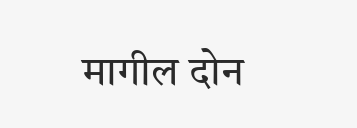मागील दोन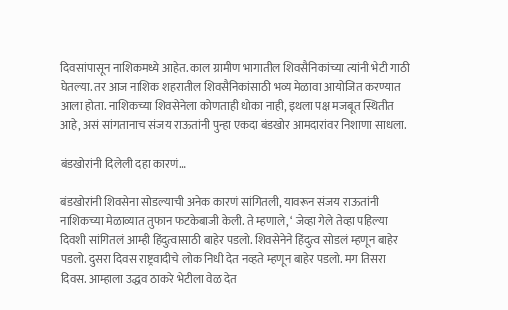दिवसांपासून नाशिकमध्ये आहेत. काल ग्रामीण भागातील शिवसैनिकांच्या त्यांनी भेटी गाठी घेतल्या. तर आज नाशिक शहरातील शिवसैनिकांसाठी भव्य मेळावा आयोजित करण्यात आला होता. नाशिकच्या शिवसेनेला कोणताही धोका नाही, इथला पक्ष मजबूत स्थितीत आहे, असं सांगतानाच संजय राऊतांनी पुन्हा एकदा बंडखोर आमदारांवर निशाणा साधला.

बंडखोरांनी दिलेली दहा कारणं…

बंडखोरांनी शिवसेना सोडल्याची अनेक कारणं सांगितली, यावरून संजय राऊतांनी नाशिकच्या मेळाव्यात तुफान फटकेबाजी केली. ते म्हणाले, ‘ जेव्हा गेले तेव्हा पहिल्या दिवशी सांगितलं आम्ही हिंदुत्वासाठी बाहेर पडलो. शिवसेनेने हिंदुत्व सोडलं म्हणून बाहेर पडलो. दुसरा दिवस राष्ट्रवादीचे लोक निधी देत नव्हते म्हणून बाहेर पडलो. मग तिसरा दिवस. आम्हाला उद्धव ठाकरे भेटीला वेळ देत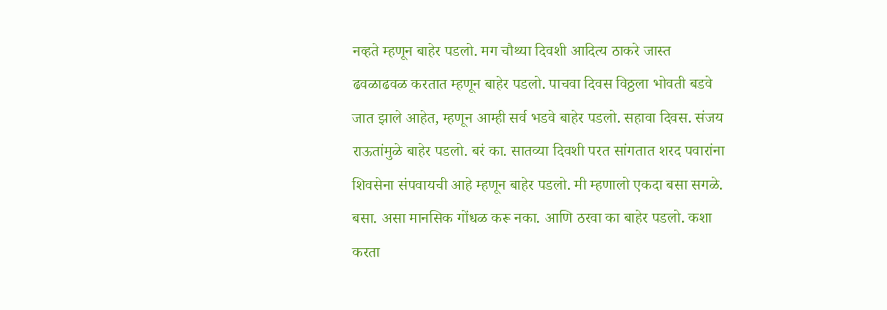नव्हते म्हणून बाहेर पडलो. मग चौथ्या दिवशी आदित्य ठाकरे जास्त ढवळाढवळ करतात म्हणून बाहेर पडलो. पाचवा दिवस विठ्ठला भोवती बडवे जात झाले आहेत, म्हणून आम्ही सर्व भडवे बाहेर पडलो. सहावा दिवस. संजय राऊतांमुळे बाहेर पडलो. बरं का. सातव्या दिवशी परत सांगतात शरद पवारांना शिवसेना संपवायची आहे म्हणून बाहेर पडलो. मी म्हणालो एकदा बसा सगळे. बसा. असा मानसिक गोंधळ करू नका. आणि ठरवा का बाहेर पडलो. कशा करता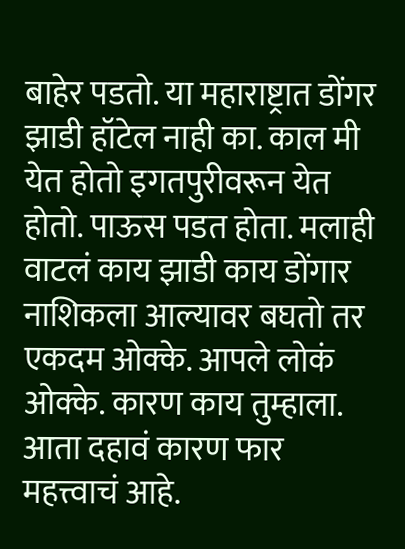बाहेर पडतो. या महाराष्ट्रात डोंगर झाडी हॉटेल नाही का. काल मी येत होतो इगतपुरीवरून येत होतो. पाऊस पडत होता. मलाही वाटलं काय झाडी काय डोंगार नाशिकला आल्यावर बघतो तर एकदम ओक्के. आपले लोकं ओक्के. कारण काय तुम्हाला. आता दहावं कारण फार महत्त्वाचं आहे.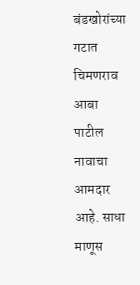बंडखोरांच्या गटात चिमणराव आबा पाटील नावाचा आमदार आहे. साधा माणूस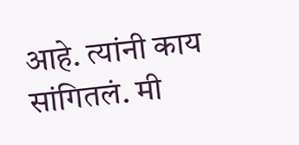आहे. त्यांनी काय सांगितलं. मी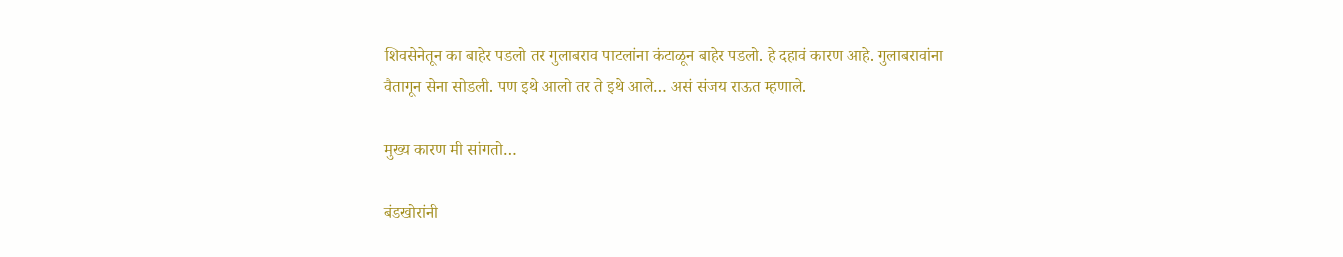शिवसेनेतून का बाहेर पडलो तर गुलाबराव पाटलांना कंटाळून बाहेर पडलो. हे दहावं कारण आहे. गुलाबरावांना वैतागून सेना सोडली. पण इथे आलो तर ते इथे आले… असं संजय राऊत म्हणाले.

मुख्य कारण मी सांगतो…

बंडखोरांनी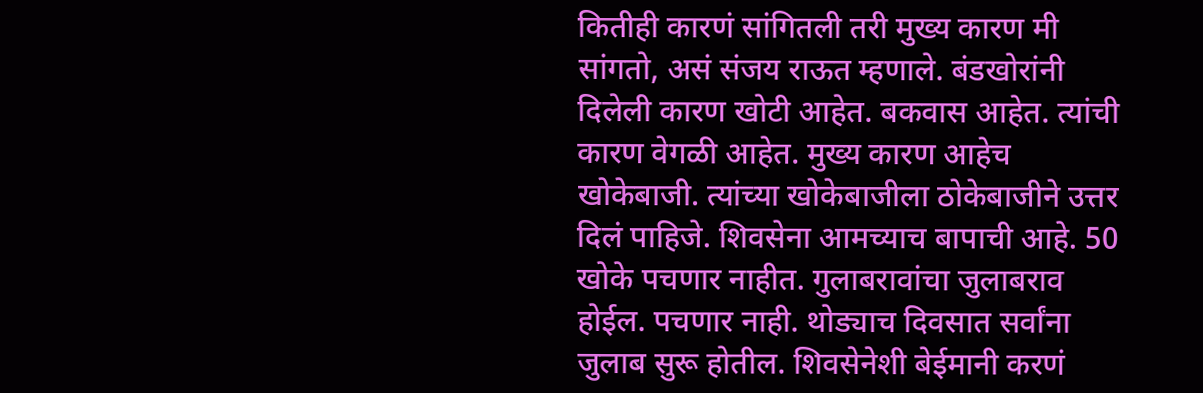कितीही कारणं सांगितली तरी मुख्य कारण मी सांगतो, असं संजय राऊत म्हणाले. बंडखोरांनी दिलेली कारण खोटी आहेत. बकवास आहेत. त्यांची कारण वेगळी आहेत. मुख्य कारण आहेच खोकेबाजी. त्यांच्या खोकेबाजीला ठोकेबाजीने उत्तर दिलं पाहिजे. शिवसेना आमच्याच बापाची आहे. 50 खोके पचणार नाहीत. गुलाबरावांचा जुलाबराव होईल. पचणार नाही. थोड्याच दिवसात सर्वांना जुलाब सुरू होतील. शिवसेनेशी बेईमानी करणं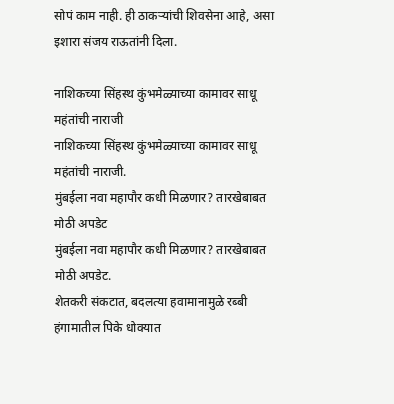सोपं काम नाही. ही ठाकऱ्यांची शिवसेना आहे, असा इशारा संजय राऊतांनी दिला.

नाशिकच्या सिंहस्थ कुंभमेळ्याच्या कामावर साधू महंतांची नाराजी
नाशिकच्या सिंहस्थ कुंभमेळ्याच्या कामावर साधू महंतांची नाराजी.
मुंबईला नवा महापौर कधी मिळणार? तारखेबाबत मोठी अपडेट
मुंबईला नवा महापौर कधी मिळणार? तारखेबाबत मोठी अपडेट.
शेतकरी संकटात, बदलत्या हवामानामुळे रब्बी हंगामातील पिके धोक्यात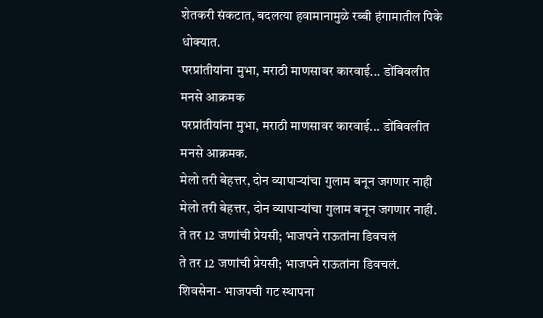शेतकरी संकटात, बदलत्या हवामानामुळे रब्बी हंगामातील पिके धोक्यात.
परप्रांतीयांना मुभा, मराठी माणसावर कारवाई... डोंबिवलीत मनसे आक्रमक
परप्रांतीयांना मुभा, मराठी माणसावर कारवाई... डोंबिवलीत मनसे आक्रमक.
मेलो तरी बेहत्तर, दोन व्यापाऱ्यांचा गुलाम बनून जगणार नाही
मेलो तरी बेहत्तर, दोन व्यापाऱ्यांचा गुलाम बनून जगणार नाही.
ते तर 12 जणांची प्रेयसी; भाजपने राऊतांना डिवचलं
ते तर 12 जणांची प्रेयसी; भाजपने राऊतांना डिवचलं.
शिवसेना- भाजपची गट स्थापना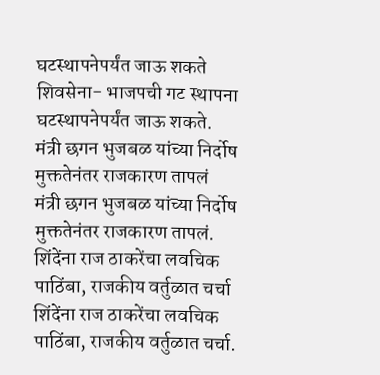घटस्थापनेपर्यंत जाऊ शकते
शिवसेना- भाजपची गट स्थापना घटस्थापनेपर्यंत जाऊ शकते.
मंत्री छगन भुजबळ यांच्या निर्दोष मुक्ततेनंतर राजकारण तापलं
मंत्री छगन भुजबळ यांच्या निर्दोष मुक्ततेनंतर राजकारण तापलं.
शिंदेंना राज ठाकरेंचा लवचिक पाठिंबा, राजकीय वर्तुळात चर्चा
शिंदेंना राज ठाकरेंचा लवचिक पाठिंबा, राजकीय वर्तुळात चर्चा.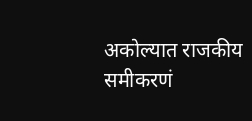अकोल्यात राजकीय समीकरणं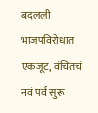बदलली भाजपविरोधात एकजूट, वंचितचं नवं पर्व सुरू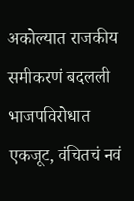अकोल्यात राजकीय समीकरणं बदलली भाजपविरोधात एकजूट, वंचितचं नवं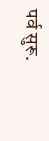पर्व सुरू.